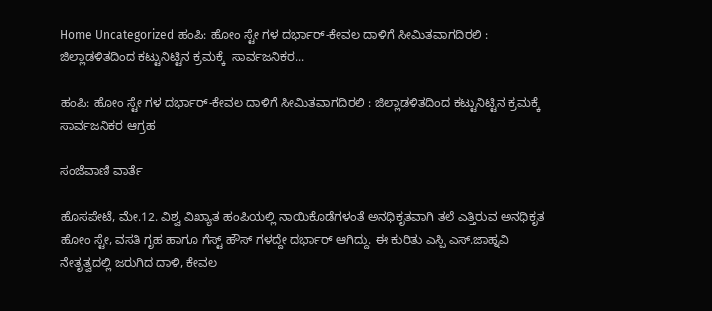Home Uncategorized ಹಂಪಿ: ಹೋಂ ಸ್ಟೇ ಗಳ ದರ್ಭಾರ್-ಕೇವಲ ದಾಳಿಗೆ ಸೀಮಿತವಾಗದಿರಲಿ : ಜಿಲ್ಲಾಡಳಿತದಿಂದ ಕಟ್ಟುನಿಟ್ಟಿನ ಕ್ರಮಕ್ಕೆ  ಸಾರ್ವಜನಿಕರ...

ಹಂಪಿ: ಹೋಂ ಸ್ಟೇ ಗಳ ದರ್ಭಾರ್-ಕೇವಲ ದಾಳಿಗೆ ಸೀಮಿತವಾಗದಿರಲಿ : ಜಿಲ್ಲಾಡಳಿತದಿಂದ ಕಟ್ಟುನಿಟ್ಟಿನ ಕ್ರಮಕ್ಕೆ  ಸಾರ್ವಜನಿಕರ ಆಗ್ರಹ

ಸಂಜೆವಾಣಿ ವಾರ್ತೆ

ಹೊಸಪೇಟೆ, ಮೇ.12. ವಿಶ್ವ ವಿಖ್ಯಾತ ಹಂಪಿಯಲ್ಲಿ ನಾಯಿಕೊಡೆಗಳಂತೆ ಅನಧಿಕೃತವಾಗಿ ತಲೆ ಎತ್ತಿರುವ ಅನಧಿಕೃತ ಹೋಂ ಸ್ಟೇ, ವಸತಿ ಗೃಹ ಹಾಗೂ ಗೆಸ್ಟ್ ಹೌಸ್ ಗಳದ್ದೇ ದರ್ಭಾರ್ ಆಗಿದ್ದು. ಈ ಕುರಿತು ಎಸ್ಪಿ ಎಸ್.ಜಾಹ್ನವಿ ನೇತೃತ್ವದಲ್ಲಿ ಜರುಗಿದ ದಾಳಿ, ಕೇವಲ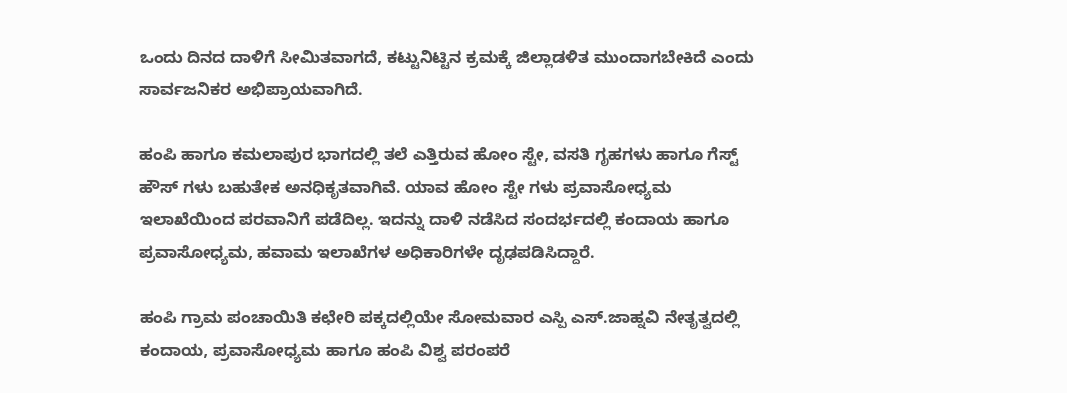ಒಂದು ದಿನದ ದಾಳಿಗೆ ಸೀಮಿತವಾಗದೆ, ಕಟ್ಟುನಿಟ್ಟಿನ ಕ್ರಮಕ್ಕೆ ಜಿಲ್ಲಾಡಳಿತ ಮುಂದಾಗಬೇಕಿದೆ ಎಂದು ಸಾರ್ವಜನಿಕರ ಅಭಿಪ್ರಾಯವಾಗಿದೆ.

ಹಂಪಿ ಹಾಗೂ ಕಮಲಾಪುರ ಭಾಗದಲ್ಲಿ ತಲೆ ಎತ್ತಿರುವ ಹೋಂ ಸ್ಟೇ, ವಸತಿ ಗೃಹಗಳು ಹಾಗೂ ಗೆಸ್ಟ್ ಹೌಸ್ ಗಳು ಬಹುತೇಕ ಅನಧಿಕೃತವಾಗಿವೆ. ಯಾವ ಹೋಂ ಸ್ಟೇ ಗಳು ಪ್ರವಾಸೋಧ್ಯಮ ಇಲಾಖೆಯಿಂದ ಪರವಾನಿಗೆ ಪಡೆದಿಲ್ಲ. ಇದನ್ನು ದಾಳಿ ನಡೆಸಿದ ಸಂದರ್ಭದಲ್ಲಿ ಕಂದಾಯ ಹಾಗೂ ಪ್ರವಾಸೋಧ್ಯಮ, ಹವಾಮ ಇಲಾಖೆಗಳ ಅಧಿಕಾರಿಗಳೇ ದೃಢಪಡಿಸಿದ್ದಾರೆ.

ಹಂಪಿ ಗ್ರಾಮ ಪಂಚಾಯಿತಿ ಕಛೇರಿ ಪಕ್ಕದಲ್ಲಿಯೇ ಸೋಮವಾರ ಎಸ್ಪಿ ಎಸ್.ಜಾಹ್ನವಿ ನೇತೃತ್ವದಲ್ಲಿ ಕಂದಾಯ, ಪ್ರವಾಸೋಧ್ಯಮ ಹಾಗೂ ಹಂಪಿ ವಿಶ್ವ ಪರಂಪರೆ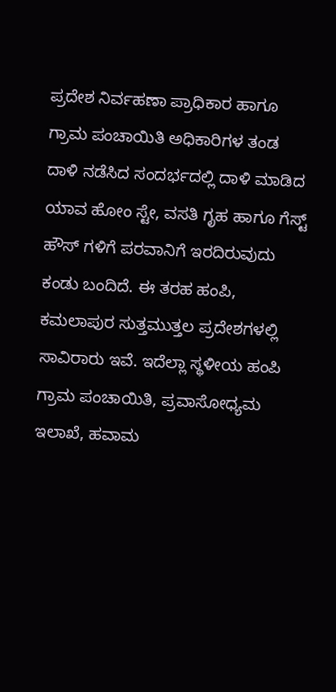ಪ್ರದೇಶ ನಿರ್ವಹಣಾ ಪ್ರಾಧಿಕಾರ ಹಾಗೂ ಗ್ರಾಮ ಪಂಚಾಯಿತಿ ಅಧಿಕಾರಿಗಳ ತಂಡ ದಾಳಿ ನಡೆಸಿದ ಸಂದರ್ಭದಲ್ಲಿ ದಾಳಿ ಮಾಡಿದ ಯಾವ ಹೋಂ ಸ್ಟೇ, ವಸತಿ ಗೃಹ ಹಾಗೂ ಗೆಸ್ಟ್ ಹೌಸ್ ಗಳಿಗೆ ಪರವಾನಿಗೆ ಇರದಿರುವುದು ಕಂಡು ಬಂದಿದೆ. ಈ ತರಹ ಹಂಪಿ, ಕಮಲಾಪುರ ಸುತ್ತಮುತ್ತಲ ಪ್ರದೇಶಗಳಲ್ಲಿ ಸಾವಿರಾರು ಇವೆ. ಇದೆಲ್ಲಾ ಸ್ಥಳೀಯ ಹಂಪಿ ಗ್ರಾಮ ಪಂಚಾಯಿತಿ, ಪ್ರವಾಸೋಧ್ಯಮ ಇಲಾಖೆ, ಹವಾಮ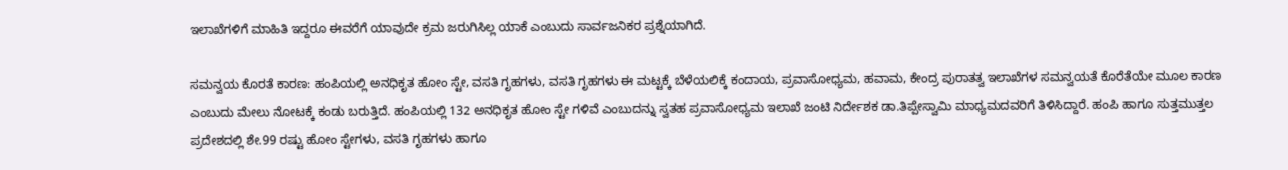ಇಲಾಖೆಗಳಿಗೆ ಮಾಹಿತಿ ಇದ್ದರೂ ಈವರೆಗೆ ಯಾವುದೇ ಕ್ರಮ ಜರುಗಿಸಿಲ್ಲ ಯಾಕೆ ಎಂಬುದು ಸಾರ್ವಜನಿಕರ ಪ್ರಶ್ನೆಯಾಗಿದೆ.

ಸಮನ್ವಯ ಕೊರತೆ ಕಾರಣ: ಹಂಪಿಯಲ್ಲಿ ಅನಧಿಕೃತ ಹೋಂ ಸ್ಟೇ, ವಸತಿ ಗೃಹಗಳು, ವಸತಿ ಗೃಹಗಳು ಈ ಮಟ್ಟಕ್ಕೆ ಬೆಳೆಯಲಿಕ್ಕೆ ಕಂದಾಯ, ಪ್ರವಾಸೋಧ್ಯಮ, ಹವಾಮ, ಕೇಂದ್ರ ಪುರಾತತ್ವ ಇಲಾಖೆಗಳ ಸಮನ್ವಯತೆ ಕೊರೆತೆಯೇ ಮೂಲ ಕಾರಣ ಎಂಬುದು ಮೇಲು ನೋಟಕ್ಕೆ ಕಂಡು ಬರುತ್ತಿದೆ. ಹಂಪಿಯಲ್ಲಿ 132 ಅನಧಿಕೃತ ಹೋಂ ಸ್ಟೇ ಗಳಿವೆ ಎಂಬುದನ್ನು ಸ್ವತಹ ಪ್ರವಾಸೋಧ್ಯಮ ಇಲಾಖೆ ಜಂಟಿ ನಿರ್ದೇಶಕ ಡಾ.ತಿಪ್ಪೇಸ್ವಾಮಿ ಮಾಧ್ಯಮದವರಿಗೆ ತಿಳಿಸಿದ್ದಾರೆ. ಹಂಪಿ ಹಾಗೂ ಸುತ್ತಮುತ್ತಲ ಪ್ರದೇಶದಲ್ಲಿ ಶೇ.99 ರಷ್ಟು ಹೋಂ ಸ್ಟೇಗಳು, ವಸತಿ ಗೃಹಗಳು ಹಾಗೂ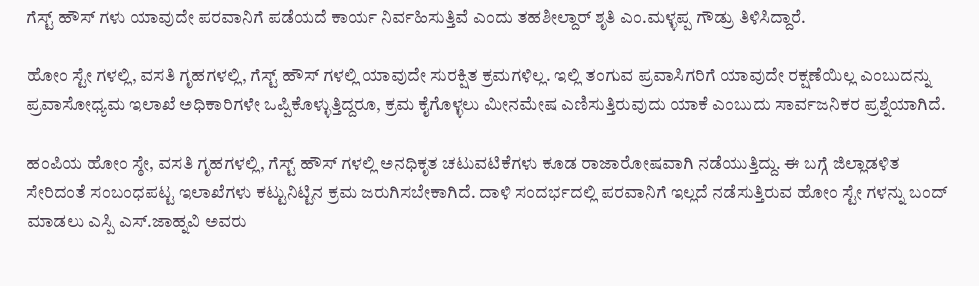ಗೆಸ್ಟ್ ಹೌಸ್ ಗಳು ಯಾವುದೇ ಪರವಾನಿಗೆ ಪಡೆಯದೆ ಕಾರ್ಯ ನಿರ್ವಹಿಸುತ್ತಿವೆ ಎಂದು ತಹಶೀಲ್ದಾರ್ ಶೃತಿ ಎಂ.ಮಳ್ಳಪ್ಪ ಗೌಡ್ರು ತಿಳಿಸಿದ್ದಾರೆ.

ಹೋಂ ಸ್ಟೇ ಗಳಲ್ಲಿ, ವಸತಿ ಗೃಹಗಳಲ್ಲಿ, ಗೆಸ್ಟ್ ಹೌಸ್ ಗಳಲ್ಲಿ ಯಾವುದೇ ಸುರಕ್ಷಿತ ಕ್ರಮಗಳಿಲ್ಲ. ಇಲ್ಲಿ ತಂಗುವ ಪ್ರವಾಸಿಗರಿಗೆ ಯಾವುದೇ ರಕ್ಷಣೆಯಿಲ್ಲ ಎಂಬುದನ್ನು ಪ್ರವಾಸೋಧ್ಯಮ ಇಲಾಖೆ ಅಧಿಕಾರಿಗಳೇ ಒಪ್ಪಿಕೊಳ್ಳುತ್ತಿದ್ದರೂ, ಕ್ರಮ ಕೈಗೊಳ್ಳಲು ಮೀನಮೇಷ ಎಣಿಸುತ್ತಿರುವುದು ಯಾಕೆ ಎಂಬುದು ಸಾರ್ವಜನಿಕರ ಪ್ರಶ್ನೆಯಾಗಿದೆ.

ಹಂಪಿಯ ಹೋಂ ಸ್ಠೇ, ವಸತಿ ಗೃಹಗಳಲ್ಲಿ, ಗೆಸ್ಟ್ ಹೌಸ್ ಗಳಲ್ಲಿ ಅನಧಿಕೃತ ಚಟುವಟಿಕೆಗಳು ಕೂಡ ರಾಜಾರೋಷವಾಗಿ ನಡೆಯುತ್ತಿದ್ದು. ಈ ಬಗ್ಗೆ ಜಿಲ್ಲಾಡಳಿತ ಸೇರಿದಂತೆ ಸಂಬಂಧಪಟ್ಟ ಇಲಾಖೆಗಳು ಕಟ್ಟುನಿಟ್ಟಿನ ಕ್ರಮ ಜರುಗಿಸಬೇಕಾಗಿದೆ. ದಾಳಿ ಸಂದರ್ಭದಲ್ಲಿ ಪರವಾನಿಗೆ ಇಲ್ಲದೆ ನಡೆಸುತ್ತಿರುವ ಹೋಂ ಸ್ಟೇ ಗಳನ್ನು ಬಂದ್ ಮಾಡಲು ಎಸ್ಪಿ ಎಸ್.ಜಾಹ್ನವಿ ಅವರು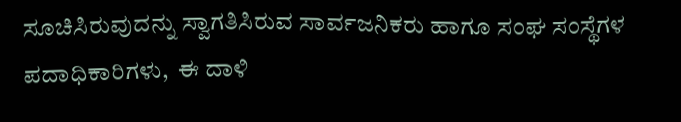ಸೂಚಿಸಿರುವುದನ್ನು ಸ್ವಾಗತಿಸಿರುವ ಸಾರ್ವಜನಿಕರು ಹಾಗೂ ಸಂಘ ಸಂಸ್ಥೆಗಳ ಪದಾಧಿಕಾರಿಗಳು,  ಈ ದಾಳಿ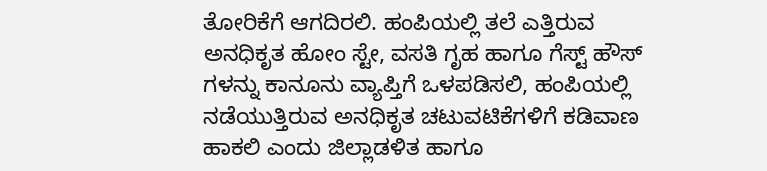ತೋರಿಕೆಗೆ ಆಗದಿರಲಿ. ಹಂಪಿಯಲ್ಲಿ ತಲೆ ಎತ್ತಿರುವ ಅನಧಿಕೃತ ಹೋಂ ಸ್ಟೇ, ವಸತಿ ಗೃಹ ಹಾಗೂ ಗೆಸ್ಟ್ ಹೌಸ್ ಗಳನ್ನು ಕಾನೂನು ವ್ಯಾಪ್ತಿಗೆ ಒಳಪಡಿಸಲಿ, ಹಂಪಿಯಲ್ಲಿ ನಡೆಯುತ್ತಿರುವ ಅನಧಿಕೃತ ಚಟುವಟಿಕೆಗಳಿಗೆ ಕಡಿವಾಣ ಹಾಕಲಿ ಎಂದು ಜಿಲ್ಲಾಡಳಿತ ಹಾಗೂ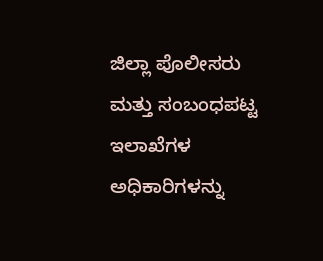ಜಿಲ್ಲಾ ಪೊಲೀಸರು ಮತ್ತು ಸಂಬಂಧಪಟ್ಟ ಇಲಾಖೆಗಳ ಅಧಿಕಾರಿಗಳನ್ನು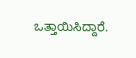ಒತ್ತಾಯಿಸಿದ್ದಾರೆ.